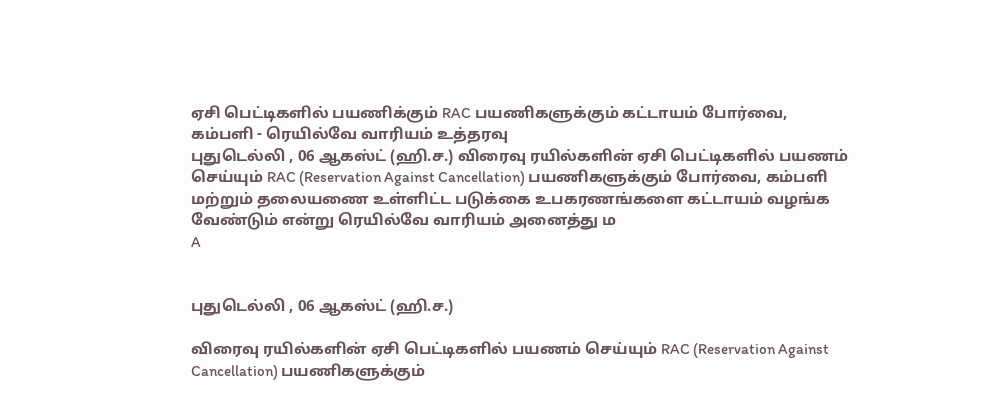ஏசி பெட்டிகளில் பயணிக்கும் RAC பயணிகளுக்கும் கட்டாயம் போர்வை, கம்பளி - ரெயில்வே வாரியம் உத்தரவு
புதுடெல்லி , 06 ஆகஸ்ட் (ஹி.ச.) விரைவு ரயில்களின் ஏசி பெட்டிகளில் பயணம் செய்யும் RAC (Reservation Against Cancellation) பயணிகளுக்கும் போர்வை, கம்பளி மற்றும் தலையணை உள்ளிட்ட படுக்கை உபகரணங்களை கட்டாயம் வழங்க வேண்டும் என்று ரெயில்வே வாரியம் அனைத்து ம
A


புதுடெல்லி , 06 ஆகஸ்ட் (ஹி.ச.)

விரைவு ரயில்களின் ஏசி பெட்டிகளில் பயணம் செய்யும் RAC (Reservation Against Cancellation) பயணிகளுக்கும்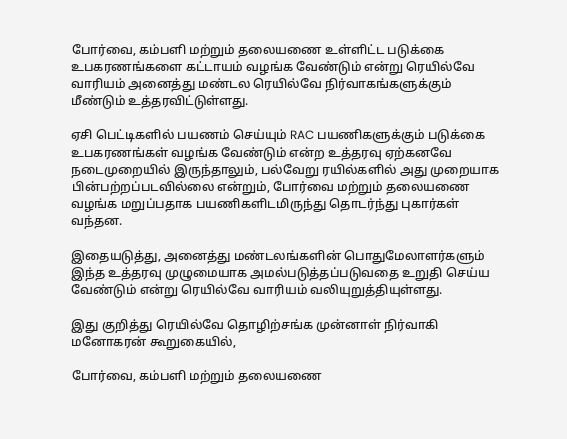போர்வை, கம்பளி மற்றும் தலையணை உள்ளிட்ட படுக்கை உபகரணங்களை கட்டாயம் வழங்க வேண்டும் என்று ரெயில்வே வாரியம் அனைத்து மண்டல ரெயில்வே நிர்வாகங்களுக்கும் மீண்டும் உத்தரவிட்டுள்ளது.

ஏசி பெட்டிகளில் பயணம் செய்யும் RAC பயணிகளுக்கும் படுக்கை உபகரணங்கள் வழங்க வேண்டும் என்ற உத்தரவு ஏற்கனவே நடைமுறையில் இருந்தாலும், பல்வேறு ரயில்களில் அது முறையாக பின்பற்றப்படவில்லை என்றும், போர்வை மற்றும் தலையணை வழங்க மறுப்பதாக பயணிகளிடமிருந்து தொடர்ந்து புகார்கள் வந்தன.

இதையடுத்து, அனைத்து மண்டலங்களின் பொதுமேலாளர்களும் இந்த உத்தரவு முழுமையாக அமல்படுத்தப்படுவதை உறுதி செய்ய வேண்டும் என்று ரெயில்வே வாரியம் வலியுறுத்தியுள்ளது.

இது குறித்து ரெயில்வே தொழிற்சங்க முன்னாள் நிர்வாகி மனோகரன் கூறுகையில்,

போர்வை, கம்பளி மற்றும் தலையணை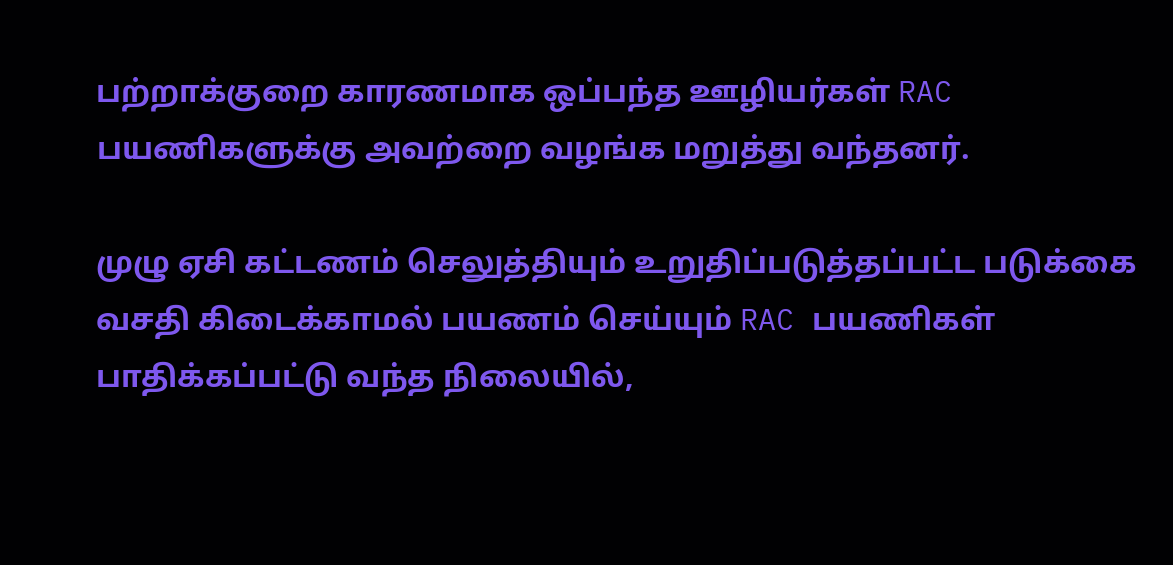பற்றாக்குறை காரணமாக ஒப்பந்த ஊழியர்கள் RAC பயணிகளுக்கு அவற்றை வழங்க மறுத்து வந்தனர்.

முழு ஏசி கட்டணம் செலுத்தியும் உறுதிப்படுத்தப்பட்ட படுக்கை வசதி கிடைக்காமல் பயணம் செய்யும் RAC பயணிகள் பாதிக்கப்பட்டு வந்த நிலையில்,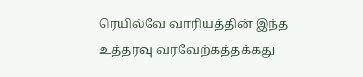ரெயில்வே வாரியத்தின் இந்த உத்தரவு வரவேற்கத்தக்கது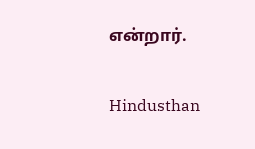என்றார்.

Hindusthan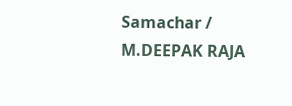Samachar / M.DEEPAK RAJA